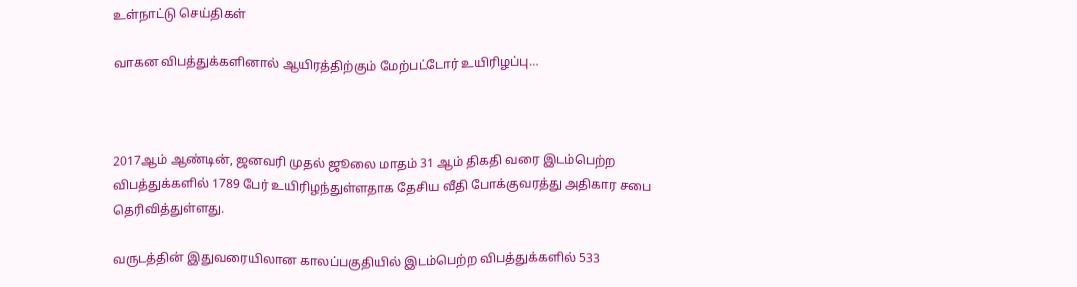உள்நாட்டு செய்திகள்

வாகன விபத்துக்களினால் ஆயிரத்திற்கும் மேற்பட்டோர் உயிரிழப்பு…



2017ஆம் ஆண்டின், ஜனவரி முதல் ஜூலை மாதம் 31 ஆம் திகதி வரை இடம்பெற்ற விபத்துக்களில் 1789 பேர் உயிரிழந்துள்ளதாக தேசிய வீதி போக்குவரத்து அதிகார சபை தெரிவித்துள்ளது.

வருடத்தின் இதுவரையிலான காலப்பகுதியில் இடம்பெற்ற விபத்துக்களில் 533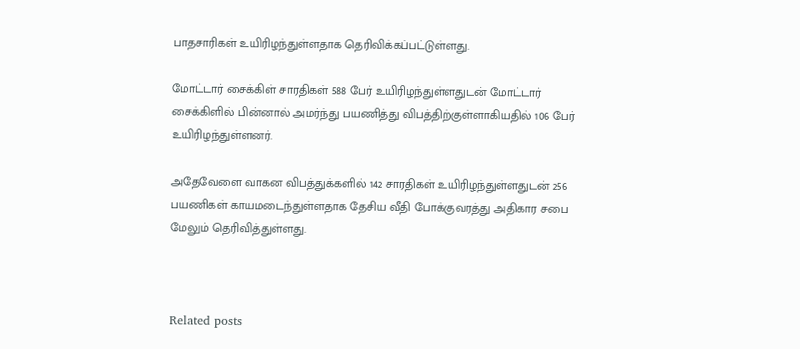பாதசாரிகள் உயிரிழந்துள்ளதாக தெரிவிக்கப்பட்டுள்ளது.

மோட்டார் சைக்கிள் சாரதிகள் 588 பேர் உயிரிழந்துள்ளதுடன் மோட்டார் சைக்கிளில் பின்னால் அமர்ந்து பயணித்து விபத்திற்குள்ளாகியதில் 106 பேர் உயிரிழந்துள்ளனர்.

அதேவேளை வாகன விபத்துக்களில் 142 சாரதிகள் உயிரிழந்துள்ளதுடன் 256 பயணிகள் காயமடைந்துள்ளதாக தேசிய வீதி போக்குவரத்து அதிகார சபை மேலும் தெரிவித்துள்ளது.



Related posts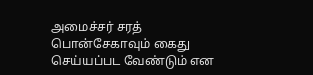அமைச்சர் சரத் பொன்சேகாவும் கைது செய்யப்பட வேண்டும் என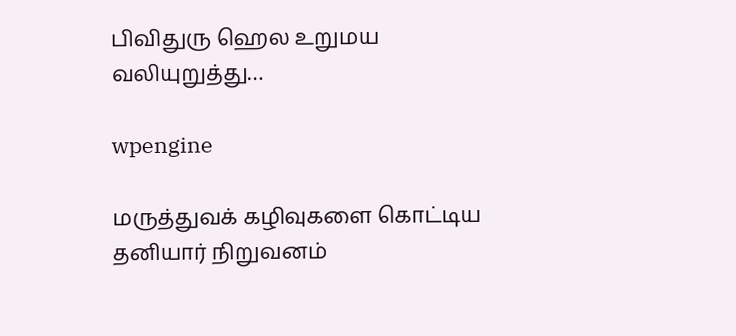பிவிதுரு ஹெல உறுமய வலியுறுத்து…

wpengine

மருத்துவக் கழிவுகளை கொட்டிய தனியார் நிறுவனம்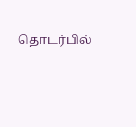தொடர்பில்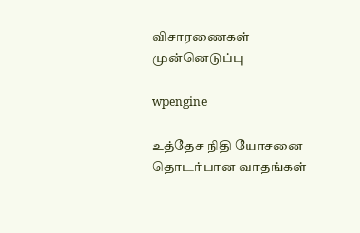விசாரணைகள் முன்னெடுப்பு

wpengine

உத்தேச நிதி யோசனை தொடர்பான வாதங்கள்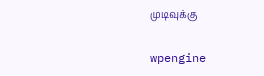முடிவுக்கு

wpengine